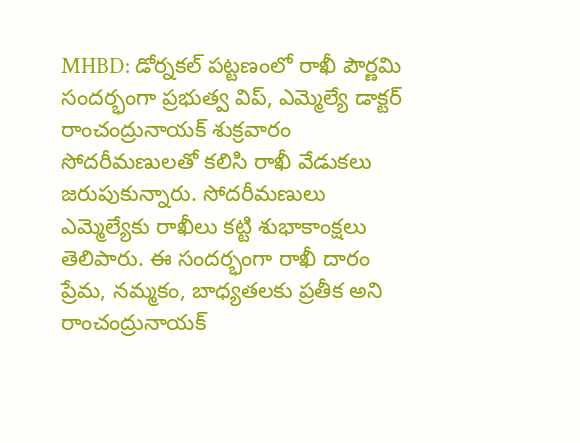MHBD: డోర్నకల్ పట్టణంలో రాఖీ పౌర్ణమి సందర్భంగా ప్రభుత్వ విప్, ఎమ్మెల్యే డాక్టర్ రాంచంద్రునాయక్ శుక్రవారం సోదరీమణులతో కలిసి రాఖీ వేడుకలు జరుపుకున్నారు. సోదరీమణులు ఎమ్మెల్యేకు రాఖీలు కట్టి శుభాకాంక్షలు తెలిపారు. ఈ సందర్భంగా రాఖీ దారం ప్రేమ, నమ్మకం, బాధ్యతలకు ప్రతీక అని రాంచంద్రునాయక్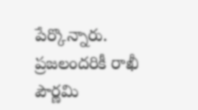పేర్కొన్నారు. ప్రజలందరికీ రాఖీ పౌర్ణమి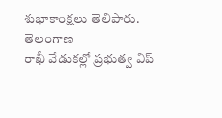శుభాకాంక్షలు తెలిపారు.
తెలంగాణ
రాఖీ వేడుకల్లో ప్రభుత్వ విప్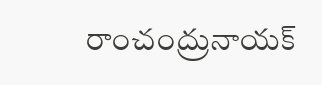రాంచంద్రునాయక్